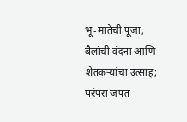भू-मातेची पूजा, बैलांची वंदना आणि शेतकऱ्यांचा उत्साह; परंपरा जपत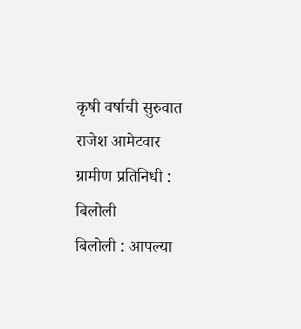कृषी वर्षाची सुरुवात
राजेश आमेटवार
ग्रामीण प्रतिनिधी : बिलोली
बिलोली : आपल्या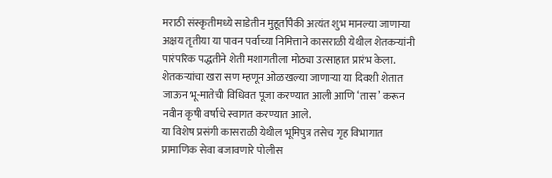मराठी संस्कृतीमध्ये साडेतीन मुहूर्तांपैकी अत्यंत शुभ मानल्या जाणाऱ्या अक्षय तृतीया या पावन पर्वाच्या निमित्ताने कासराळी येथील शेतकऱ्यांनी पारंपरिक पद्धतीने शेती मशागतीला मोठ्या उत्साहात प्रारंभ केला. शेतकऱ्यांचा खरा सण म्हणून ओळखल्या जाणाऱ्या या दिवशी शेतात जाऊन भू-मातेची विधिवत पूजा करण्यात आली आणि ‘तास’ करून नवीन कृषी वर्षाचे स्वागत करण्यात आले.
या विशेष प्रसंगी कासराळी येथील भूमिपुत्र तसेच गृह विभागात प्रामाणिक सेवा बजावणारे पोलीस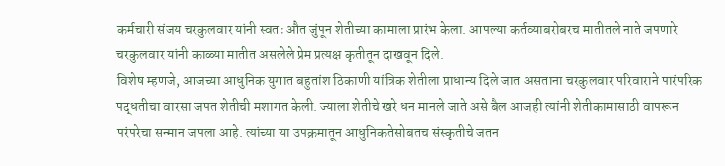कर्मचारी संजय चरकुलवार यांनी स्वतः औत जुंपून शेतीच्या कामाला प्रारंभ केला. आपल्या कर्तव्याबरोबरच मातीतले नाते जपणारे चरकुलवार यांनी काळ्या मातीत असलेले प्रेम प्रत्यक्ष कृतीतून दाखवून दिले.
विशेष म्हणजे, आजच्या आधुनिक युगात बहुतांश ठिकाणी यांत्रिक शेतीला प्राधान्य दिले जात असताना चरकुलवार परिवाराने पारंपरिक पद्धतीचा वारसा जपत शेतीची मशागत केली. ज्याला शेतीचे खरे धन मानले जाते असे बैल आजही त्यांनी शेतीकामासाठी वापरून परंपरेचा सन्मान जपला आहे. त्यांच्या या उपक्रमातून आधुनिकतेसोबतच संस्कृतीचे जतन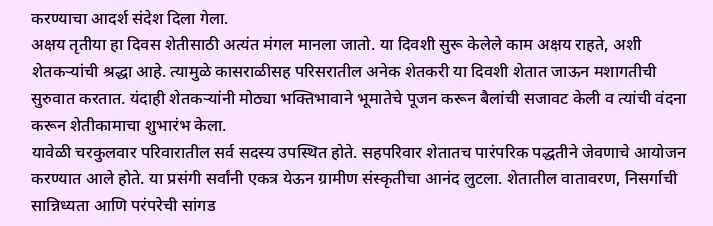करण्याचा आदर्श संदेश दिला गेला.
अक्षय तृतीया हा दिवस शेतीसाठी अत्यंत मंगल मानला जातो. या दिवशी सुरू केलेले काम अक्षय राहते, अशी शेतकऱ्यांची श्रद्धा आहे. त्यामुळे कासराळीसह परिसरातील अनेक शेतकरी या दिवशी शेतात जाऊन मशागतीची सुरुवात करतात. यंदाही शेतकऱ्यांनी मोठ्या भक्तिभावाने भूमातेचे पूजन करून बैलांची सजावट केली व त्यांची वंदना करून शेतीकामाचा शुभारंभ केला.
यावेळी चरकुलवार परिवारातील सर्व सदस्य उपस्थित होते. सहपरिवार शेतातच पारंपरिक पद्धतीने जेवणाचे आयोजन करण्यात आले होते. या प्रसंगी सर्वांनी एकत्र येऊन ग्रामीण संस्कृतीचा आनंद लुटला. शेतातील वातावरण, निसर्गाची सान्निध्यता आणि परंपरेची सांगड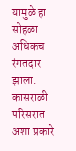यामुळे हा सोहळा अधिकच रंगतदार झाला.
कासराळी परिसरात अशा प्रकारे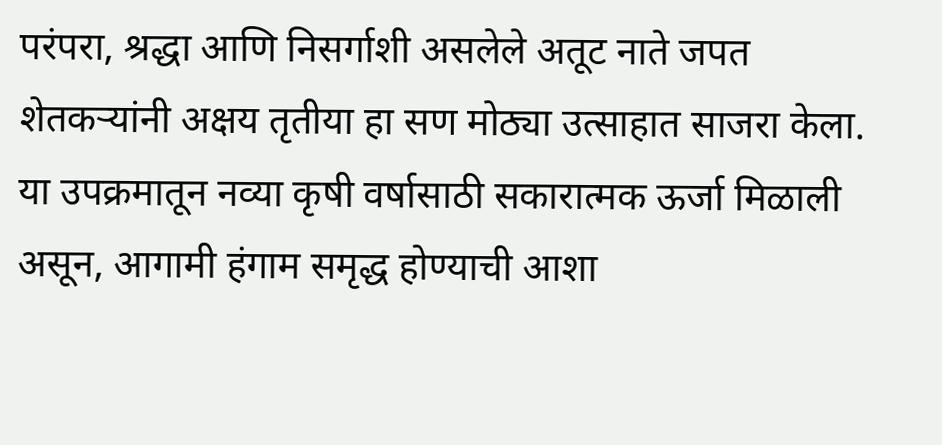परंपरा, श्रद्धा आणि निसर्गाशी असलेले अतूट नाते जपत शेतकऱ्यांनी अक्षय तृतीया हा सण मोठ्या उत्साहात साजरा केला. या उपक्रमातून नव्या कृषी वर्षासाठी सकारात्मक ऊर्जा मिळाली असून, आगामी हंगाम समृद्ध होण्याची आशा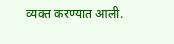व्यक्त करण्यात आली.